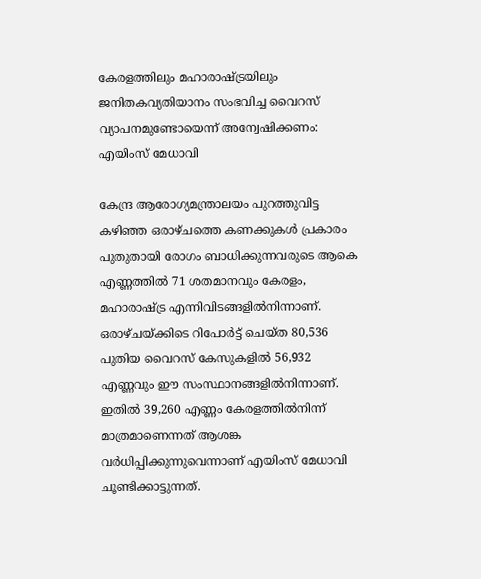കേരളത്തിലും മഹാരാഷ്ട്രയിലും ജനിതകവ്യതിയാനം സംഭവിച്ച വൈറസ് വ്യാപനമുണ്ടോയെന്ന് അന്വേഷിക്കണം: എയിംസ് മേധാവി

കേന്ദ്ര ആരോഗ്യമന്ത്രാലയം പുറത്തുവിട്ട കഴിഞ്ഞ ഒരാഴ്ചത്തെ കണക്കുകള്‍ പ്രകാരം പുതുതായി രോഗം ബാധിക്കുന്നവരുടെ ആകെ എണ്ണത്തില്‍ 71 ശതമാനവും കേരളം, മഹാരാഷ്ട്ര എന്നിവിടങ്ങളില്‍നിന്നാണ്. ഒരാഴ്ചയ്ക്കിടെ റിപോര്‍ട്ട് ചെയ്ത 80,536 പുതിയ വൈറസ് കേസുകളില്‍ 56,932 എണ്ണവും ഈ സംസ്ഥാനങ്ങളില്‍നിന്നാണ്. ഇതില്‍ 39,260 എണ്ണം കേരളത്തില്‍നിന്ന് മാത്രമാണെന്നത് ആശങ്ക വര്‍ധിപ്പിക്കുന്നുവെന്നാണ് എയിംസ് മേധാവി ചൂണ്ടിക്കാട്ടുന്നത്.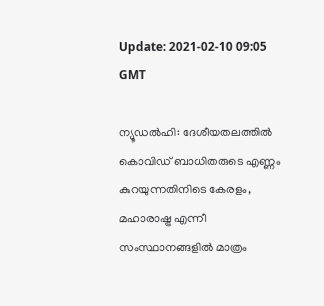Update: 2021-02-10 09:05 GMT

ന്യൂഡല്‍ഹി: ദേശീയതലത്തില്‍ കൊവിഡ് ബാധിതരുടെ എണ്ണം കുറയുന്നതിനിടെ കേരളം, മഹാരാഷ്ട്ര എന്നീ സംസ്ഥാനങ്ങളില്‍ മാത്രം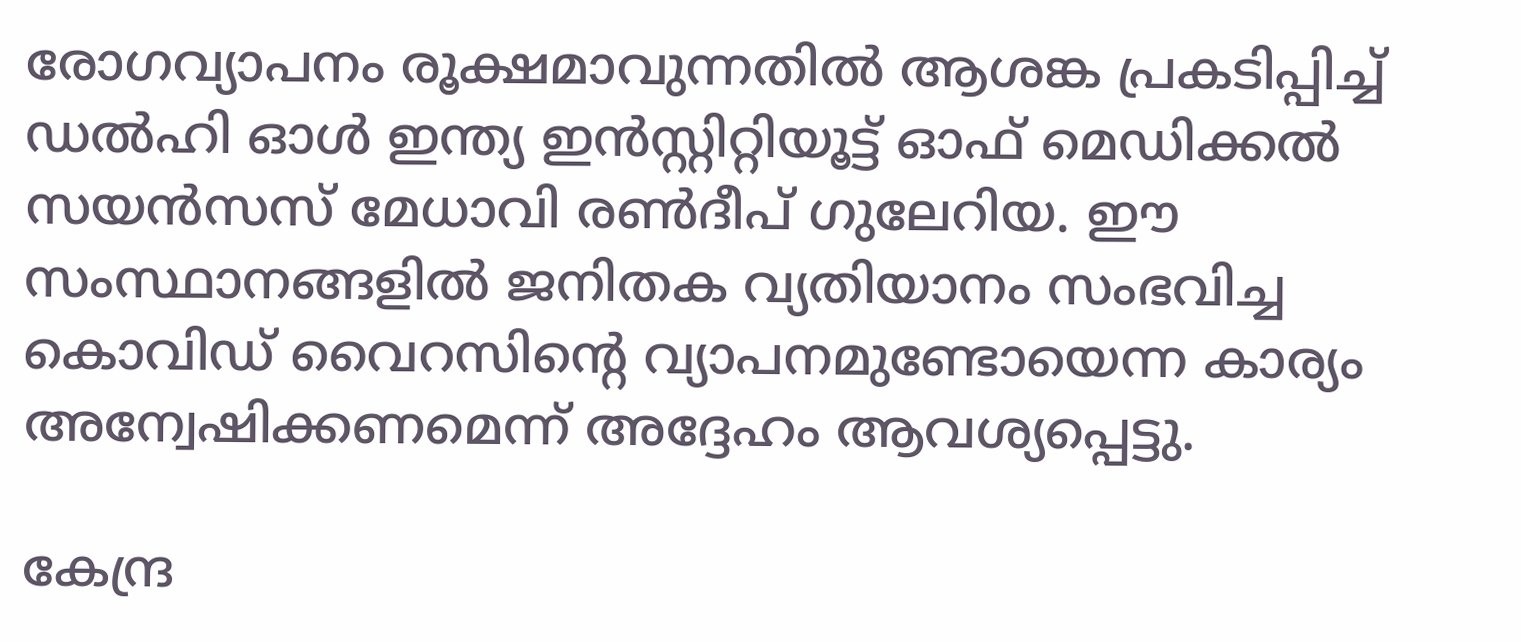രോഗവ്യാപനം രൂക്ഷമാവുന്നതില്‍ ആശങ്ക പ്രകടിപ്പിച്ച് ഡല്‍ഹി ഓള്‍ ഇന്ത്യ ഇന്‍സ്റ്റിറ്റിയൂട്ട് ഓഫ് മെഡിക്കല്‍ സയന്‍സസ് മേധാവി രണ്‍ദീപ് ഗുലേറിയ. ഈ സംസ്ഥാനങ്ങളില്‍ ജനിതക വ്യതിയാനം സംഭവിച്ച കൊവിഡ് വൈറസിന്റെ വ്യാപനമുണ്ടോയെന്ന കാര്യം അന്വേഷിക്കണമെന്ന് അദ്ദേഹം ആവശ്യപ്പെട്ടു.

കേന്ദ്ര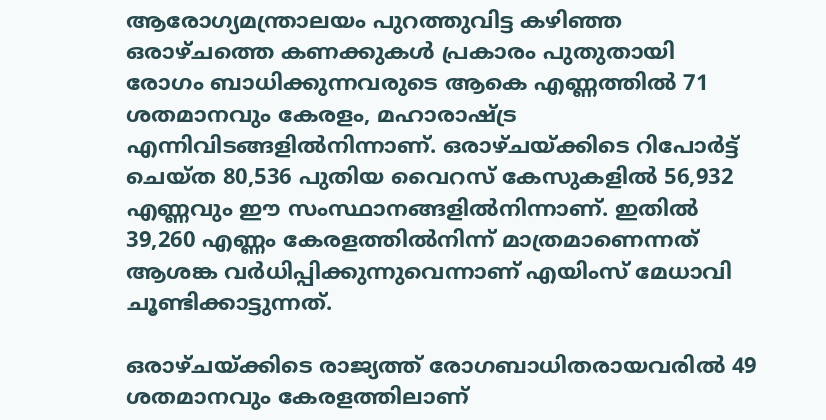ആരോഗ്യമന്ത്രാലയം പുറത്തുവിട്ട കഴിഞ്ഞ ഒരാഴ്ചത്തെ കണക്കുകള്‍ പ്രകാരം പുതുതായി രോഗം ബാധിക്കുന്നവരുടെ ആകെ എണ്ണത്തില്‍ 71 ശതമാനവും കേരളം, മഹാരാഷ്ട്ര എന്നിവിടങ്ങളില്‍നിന്നാണ്. ഒരാഴ്ചയ്ക്കിടെ റിപോര്‍ട്ട് ചെയ്ത 80,536 പുതിയ വൈറസ് കേസുകളില്‍ 56,932 എണ്ണവും ഈ സംസ്ഥാനങ്ങളില്‍നിന്നാണ്. ഇതില്‍ 39,260 എണ്ണം കേരളത്തില്‍നിന്ന് മാത്രമാണെന്നത് ആശങ്ക വര്‍ധിപ്പിക്കുന്നുവെന്നാണ് എയിംസ് മേധാവി ചൂണ്ടിക്കാട്ടുന്നത്.

ഒരാഴ്ചയ്ക്കിടെ രാജ്യത്ത് രോഗബാധിതരായവരില്‍ 49 ശതമാനവും കേരളത്തിലാണ്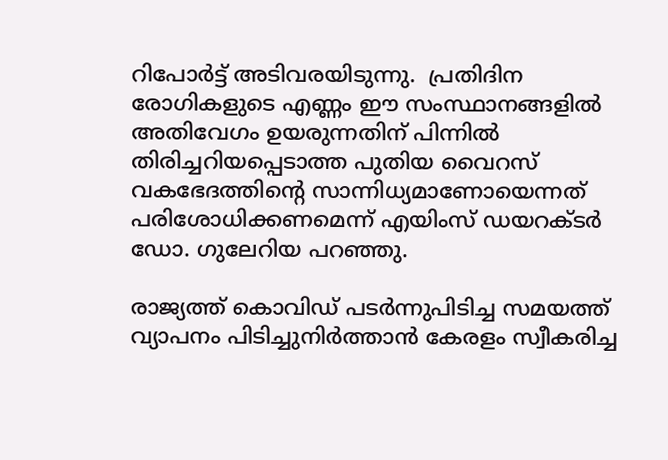റിപോര്‍ട്ട് അടിവരയിടുന്നു.  പ്രതിദിന രോഗികളുടെ എണ്ണം ഈ സംസ്ഥാനങ്ങളില്‍ അതിവേഗം ഉയരുന്നതിന് പിന്നില്‍ തിരിച്ചറിയപ്പെടാത്ത പുതിയ വൈറസ് വകഭേദത്തിന്റെ സാന്നിധ്യമാണോയെന്നത് പരിശോധിക്കണമെന്ന് എയിംസ് ഡയറക്ടര്‍ ഡോ. ഗുലേറിയ പറഞ്ഞു.

രാജ്യത്ത് കൊവിഡ് പടര്‍ന്നുപിടിച്ച സമയത്ത് വ്യാപനം പിടിച്ചുനിര്‍ത്താന്‍ കേരളം സ്വീകരിച്ച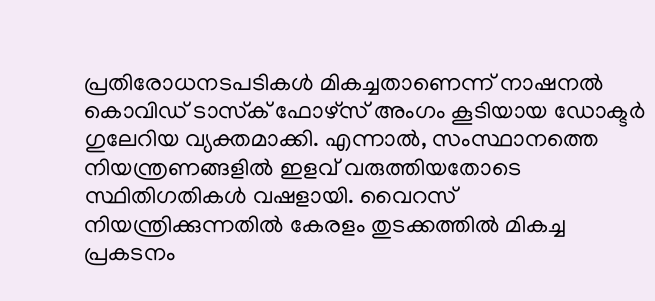പ്രതിരോധനടപടികള്‍ മികച്ചതാണെന്ന് നാഷനല്‍ കൊവിഡ് ടാസ്‌ക് ഫോഴ്‌സ് അംഗം കൂടിയായ ഡോക്ടര്‍ ഗുലേറിയ വ്യക്തമാക്കി. എന്നാല്‍, സംസ്ഥാനത്തെ നിയന്ത്രണങ്ങളില്‍ ഇളവ് വരുത്തിയതോടെ സ്ഥിതിഗതികള്‍ വഷളായി. വൈറസ് നിയന്ത്രിക്കുന്നതില്‍ കേരളം തുടക്കത്തില്‍ മികച്ച പ്രകടനം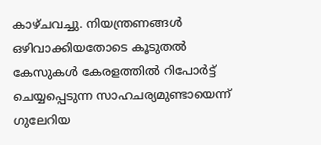കാഴ്ചവച്ചു. നിയന്ത്രണങ്ങള്‍ ഒഴിവാക്കിയതോടെ കൂടുതല്‍ കേസുകള്‍ കേരളത്തില്‍ റിപോര്‍ട്ട് ചെയ്യപ്പെടുന്ന സാഹചര്യമുണ്ടായെന്ന് ഗുലേറിയ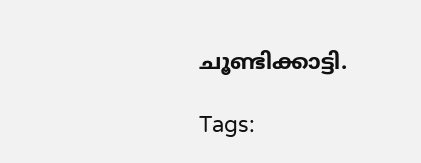ചൂണ്ടിക്കാട്ടി.

Tags: